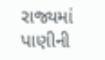રાજ્યમાં પાણીની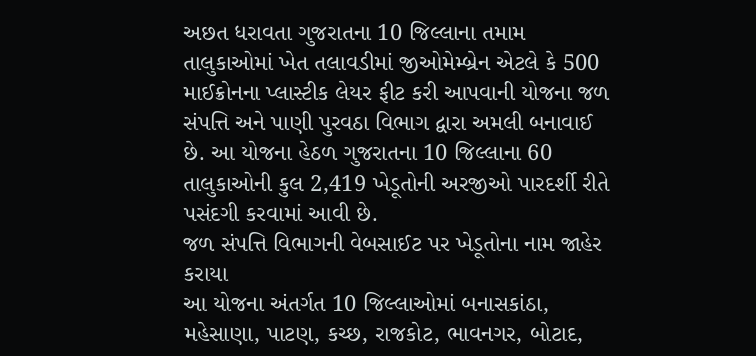અછત ધરાવતા ગુજરાતના 10 જિલ્લાના તમામ તાલુકાઓમાં ખેત તલાવડીમાં જીઓમેમ્બ્રેન એટલે કે 500 માઈક્રોનના પ્લાસ્ટીક લેયર ફીટ કરી આપવાની યોજના જળ સંપત્તિ અને પાણી પુરવઠા વિભાગ દ્વારા અમલી બનાવાઈ છે. આ યોજના હેઠળ ગુજરાતના 10 જિલ્લાના 60 તાલુકાઓની કુલ 2,419 ખેડૂતોની અરજીઓ પારદર્શી રીતે પસંદગી કરવામાં આવી છે.
જળ સંપત્તિ વિભાગની વેબસાઈટ પર ખેડૂતોના નામ જાહેર કરાયા
આ યોજના અંતર્ગત 10 જિલ્લાઓમાં બનાસકાંઠા, મહેસાણા, પાટણ, કચ્છ, રાજકોટ, ભાવનગર, બોટાદ,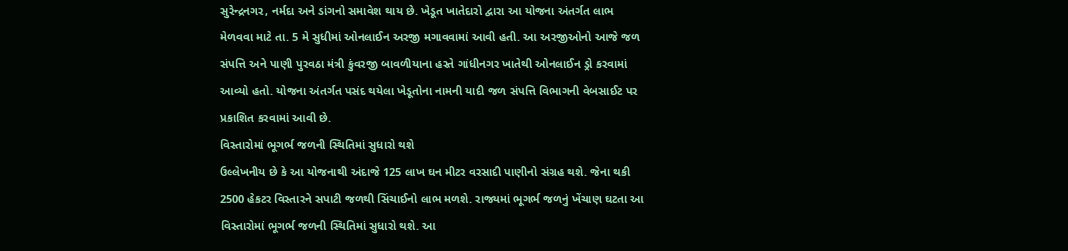સુરેન્દ્રનગર, નર્મદા અને ડાંગનો સમાવેશ થાય છે. ખેડૂત ખાતેદારો દ્વારા આ યોજના અંતર્ગત લાભ મેળવવા માટે તા. 5 મે સુધીમાં ઓનલાઈન અરજી મગાવવામાં આવી હતી. આ અરજીઓનો આજે જળ સંપત્તિ અને પાણી પુરવઠા મંત્રી કુંવરજી બાવળીયાના હસ્તે ગાંધીનગર ખાતેથી ઓનલાઈન ડ્રો કરવામાં આવ્યો હતો. યોજના અંતર્ગત પસંદ થયેલા ખેડૂતોના નામની યાદી જળ સંપત્તિ વિભાગની વેબસાઈટ પર પ્રકાશિત કરવામાં આવી છે.
વિસ્તારોમાં ભૂગર્ભ જળની સ્થિતિમાં સુધારો થશે
ઉલ્લેખનીય છે કે આ યોજનાથી અંદાજે 125 લાખ ઘન મીટર વરસાદી પાણીનો સંગ્રહ થશે. જેના થકી 2500 હેકટર વિસ્તારને સપાટી જળથી સિંચાઈનો લાભ મળશે. રાજ્યમાં ભૂગર્ભ જળનું ખેંચાણ ઘટતા આ વિસ્તારોમાં ભૂગર્ભ જળની સ્થિતિમાં સુધારો થશે. આ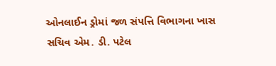ઓનલાઈન ડ્રોમાં જળ સંપત્તિ વિભાગના ખાસ સચિવ એમ. ડી. પટેલ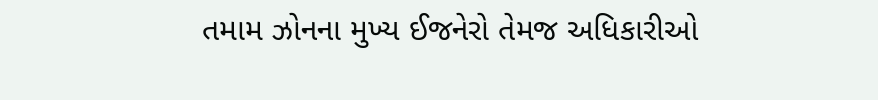તમામ ઝોનના મુખ્ય ઈજનેરો તેમજ અધિકારીઓ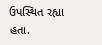ઉપસ્થિત રહ્યા હતા.